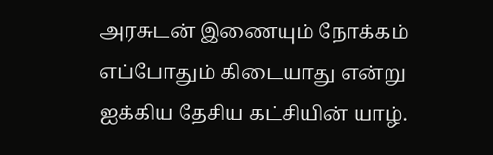அரசுடன் இணையும் நோக்கம் எப்போதும் கிடையாது என்று ஐக்கிய தேசிய கட்சியின் யாழ்.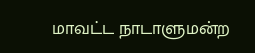மாவட்ட நாடாளுமன்ற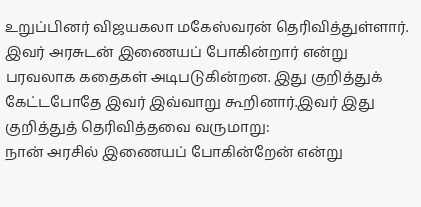உறுப்பினர் விஜயகலா மகேஸ்வரன் தெரிவித்துள்ளார். இவர் அரசுடன் இணையப் போகின்றார் என்று பரவலாக கதைகள் அடிபடுகின்றன. இது குறித்துக் கேட்டபோதே இவர் இவ்வாறு கூறினார்.இவர் இது குறித்துத் தெரிவித்தவை வருமாறு:
நான் அரசில் இணையப் போகின்றேன் என்று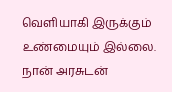வெளியாகி இருக்கும் உண்மையும் இல்லை. நான் அரசுடன்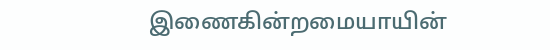இணைகின்றமையாயின்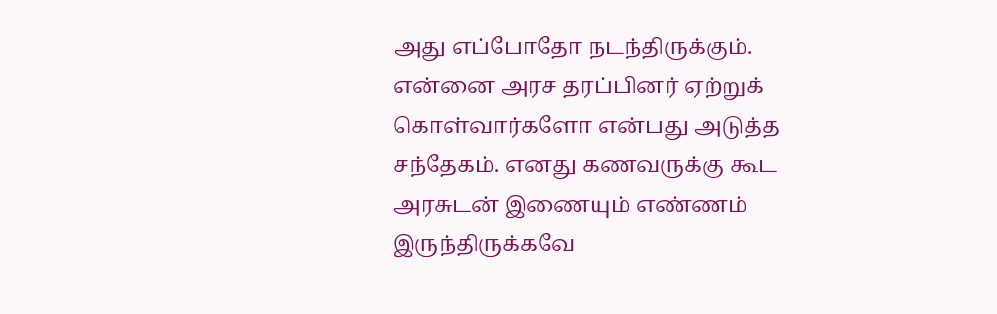அது எப்போதோ நடந்திருக்கும். என்னை அரச தரப்பினர் ஏற்றுக் கொள்வார்களோ என்பது அடுத்த சந்தேகம். எனது கணவருக்கு கூட அரசுடன் இணையும் எண்ணம் இருந்திருக்கவே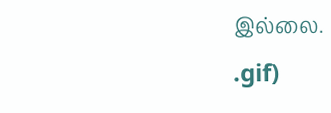இல்லை.
.gif)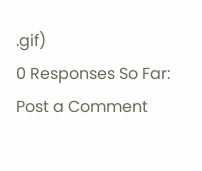.gif)
0 Responses So Far:
Post a Comment